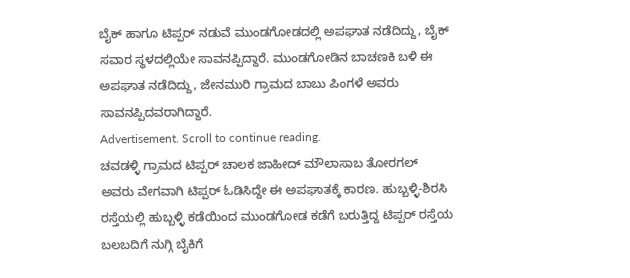ಬೈಕ್ ಹಾಗೂ ಟಿಪ್ಪರ್ ನಡುವೆ ಮುಂಡಗೋಡದಲ್ಲಿ ಅಪಘಾತ ನಡೆದಿದ್ದು, ಬೈಕ್ ಸವಾರ ಸ್ಥಳದಲ್ಲಿಯೇ ಸಾವನಪ್ಪಿದ್ದಾರೆ. ಮುಂಡಗೋಡಿನ ಬಾಚಣಕಿ ಬಳಿ ಈ ಅಪಘಾತ ನಡೆದಿದ್ದು, ಜೇನಮುರಿ ಗ್ರಾಮದ ಬಾಬು ಪಿಂಗಳೆ ಅವರು ಸಾವನಪ್ಪಿದವರಾಗಿದ್ದಾರೆ.
Advertisement. Scroll to continue reading.
ಚವಡಳ್ಳಿ ಗ್ರಾಮದ ಟಿಪ್ಪರ್ ಚಾಲಕ ಜಾಹೀದ್ ಮೌಲಾಸಾಬ ತೋರಗಲ್ ಅವರು ವೇಗವಾಗಿ ಟಿಪ್ಪರ್ ಓಡಿಸಿದ್ದೇ ಈ ಅಪಘಾತಕ್ಕೆ ಕಾರಣ. ಹುಬ್ಬಳ್ಳಿ-ಶಿರಸಿ ರಸ್ತೆಯಲ್ಲಿ ಹುಬ್ಬಳ್ಳಿ ಕಡೆಯಿಂದ ಮುಂಡಗೋಡ ಕಡೆಗೆ ಬರುತ್ತಿದ್ದ ಟಿಪ್ಪರ್ ರಸ್ತೆಯ ಬಲಬದಿಗೆ ನುಗ್ಗಿ ಬೈಕಿಗೆ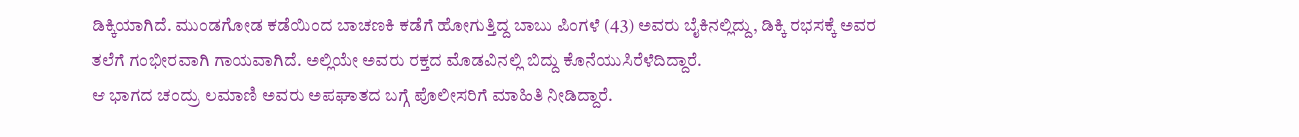ಡಿಕ್ಕಿಯಾಗಿದೆ. ಮುಂಡಗೋಡ ಕಡೆಯಿಂದ ಬಾಚಣಕಿ ಕಡೆಗೆ ಹೋಗುತ್ತಿದ್ದ ಬಾಬು ಪಿಂಗಳೆ (43) ಅವರು ಬೈಕಿನಲ್ಲಿದ್ದು, ಡಿಕ್ಕಿ ರಭಸಕ್ಕೆ ಅವರ ತಲೆಗೆ ಗಂಭೀರವಾಗಿ ಗಾಯವಾಗಿದೆ. ಅಲ್ಲಿಯೇ ಅವರು ರಕ್ತದ ಮೊಡವಿನಲ್ಲಿ ಬಿದ್ದು ಕೊನೆಯುಸಿರೆಳೆದಿದ್ದಾರೆ.
ಆ ಭಾಗದ ಚಂದ್ರು ಲಮಾಣಿ ಅವರು ಅಪಘಾತದ ಬಗ್ಗೆ ಪೊಲೀಸರಿಗೆ ಮಾಹಿತಿ ನೀಡಿದ್ದಾರೆ.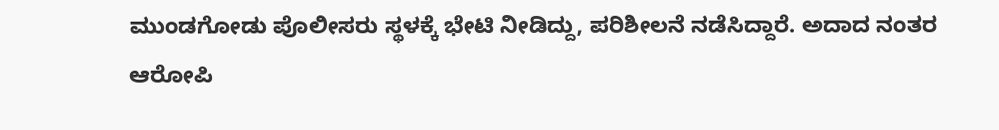ಮುಂಡಗೋಡು ಪೊಲೀಸರು ಸ್ಥಳಕ್ಕೆ ಭೇಟಿ ನೀಡಿದ್ದು, ಪರಿಶೀಲನೆ ನಡೆಸಿದ್ದಾರೆ. ಅದಾದ ನಂತರ ಆರೋಪಿ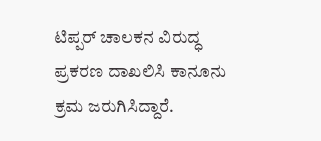ಟಿಪ್ಪರ್ ಚಾಲಕನ ವಿರುದ್ಧ ಪ್ರಕರಣ ದಾಖಲಿಸಿ ಕಾನೂನು ಕ್ರಮ ಜರುಗಿಸಿದ್ದಾರೆ.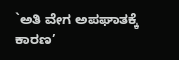`ಅತಿ ವೇಗ ಅಪಘಾತಕ್ಕೆ ಕಾರಣ’